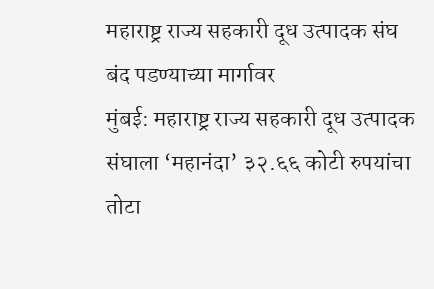महाराष्ट्र राज्य सहकारी दूध उत्पादक संघ बंद पडण्याच्या मार्गावर
मुंबई: महाराष्ट्र राज्य सहकारी दूध उत्पादक संघाला ‘महानंदा’ ३२.६६ कोटी रुपयांचा तोटा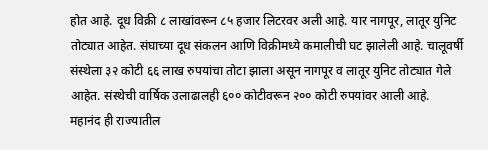होत आहे. दूध विक्री ८ लाखांवरून ८५ हजार लिटरवर अली आहे. यार नागपूर, लातूर युनिट तोट्यात आहेत. संघाच्या दूध संकलन आणि विक्रीमध्ये कमालीची घट झालेली आहे. चालूवर्षी संस्थेला ३२ कोटी ६६ लाख रुपयांचा तोटा झाला असून नागपूर व लातूर युनिट तोट्यात गेले आहेत. संस्थेची वार्षिक उलाढालही ६०० कोटीवरून २०० कोटी रुपयांवर आली आहे.
महानंद ही राज्यातील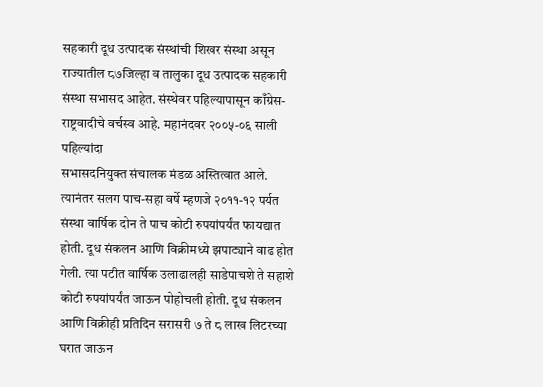सहकारी दूध उत्पादक संस्थांची शिखर संस्था असून राज्यातील ८७जिल्हा व तालुका दूध उत्पादक सहकारी संस्था सभासद आहेत. संस्थेवर पहिल्यापासून काँग्रेस- राष्ट्रवादीचे वर्चस्व आहे. महानंदवर २००५-०६ साली पहिल्यांदा
सभासदनियुक्त संचालक मंडळ अस्तित्वात आले. त्यानंतर सलग पाच-सहा वर्षे म्हणजे २०११-१२ पर्यत संस्था वार्षिक दोन ते पाच कोटी रुपयांपर्यंत फायद्यात होती. दूध संकलन आणि विक्रीमध्ये झपाट्याने वाढ होत गेली. त्या पटीत वार्षिक उलाढालही साडेपाचशे ते सहाशे कोटी रुपयांपर्यंत जाऊन पोहोचली होती. दूध संकलन आणि विक्रीही प्रतिदिन सरासरी ७ ते ८ लाख लिटरच्या घरात जाऊन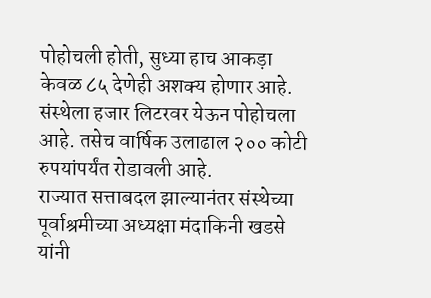पोहोचली होती, सुध्या हाच आकड़ा केवळ ८५ देणेही अशक्य होणार आहे. संस्थेला हजार लिटरवर येऊन पोहोचला आहे. तसेच वार्षिक उलाढाल २०० कोटी रुपयांपर्यंत रोडावली आहे.
राज्यात सत्ताबदल झाल्यानंतर संस्थेच्या पूर्वाश्रमीच्या अध्यक्षा मंदाकिनी खडसे यांनी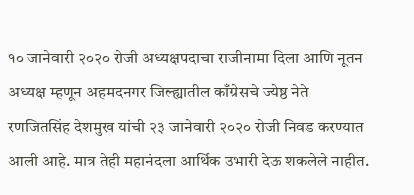१० जानेवारी २०२० रोजी अध्यक्षपदाचा राजीनामा दिला आणि नूतन अध्यक्ष म्हणून अहमदनगर जिल्ह्यातील काँग्रेसचे ज्येष्ठ नेते रणजितसिंह देशमुख यांची २३ जानेवारी २०२० रोजी निवड करण्यात आली आहे. मात्र तेही महानंदला आर्थिक उभारी देऊ शकलेले नाहीत.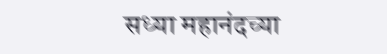सध्या महानंदच्या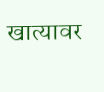खात्यावर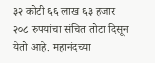३२ कोटी ६६ लाख ६३ हजार २०८ रुपयांचा संचित तोटा दिसून येतो आहे. महानंदच्या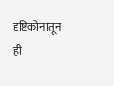दृष्टिकोनातून ही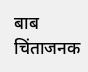बाब चिंताजनक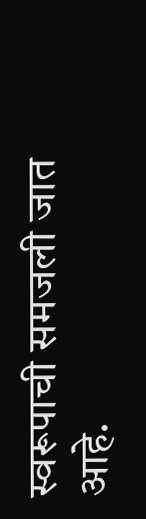स्वरूपाची समजली जात आहे.